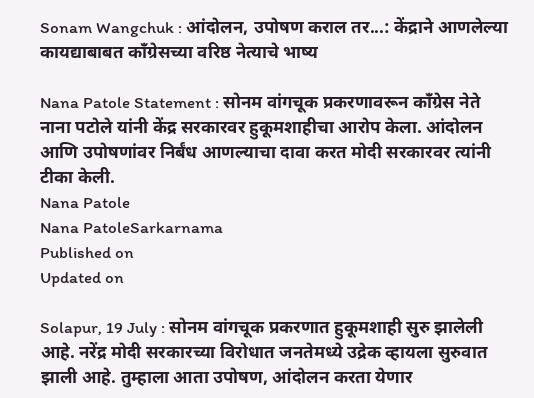Sonam Wangchuk : आंदोलन, उपोषण कराल तर...: केंद्राने आणलेल्या कायद्याबाबत काँग्रेसच्या वरिष्ठ नेत्याचे भाष्य

Nana Patole Statement : सोनम वांगचूक प्रकरणावरून काँग्रेस नेते नाना पटोले यांनी केंद्र सरकारवर हुकूमशाहीचा आरोप केला. आंदोलन आणि उपोषणांवर निर्बंध आणल्याचा दावा करत मोदी सरकारवर त्यांनी टीका केली.
Nana Patole
Nana PatoleSarkarnama
Published on
Updated on

Solapur, 19 July : सोनम वांगचूक प्रकरणात हुकूमशाही सुरु झालेली आहे. नरेंद्र मोदी सरकारच्या विरोधात जनतेमध्ये उद्रेक व्हायला सुरुवात झाली आहे. तुम्हाला आता उपोषण, आंदोलन करता येणार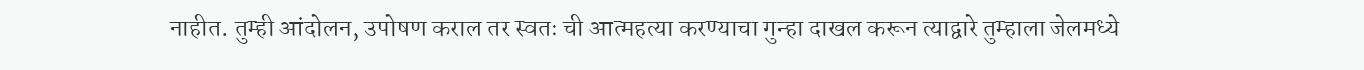नाहीत. तुम्ही आंदोलन, उपोषण कराल तर स्वतः ची आत्महत्या करण्याचा गुन्हा दाखल करून त्याद्वारे तुम्हाला जेलमध्ये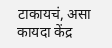टाकायचं, असा कायदा केंद्र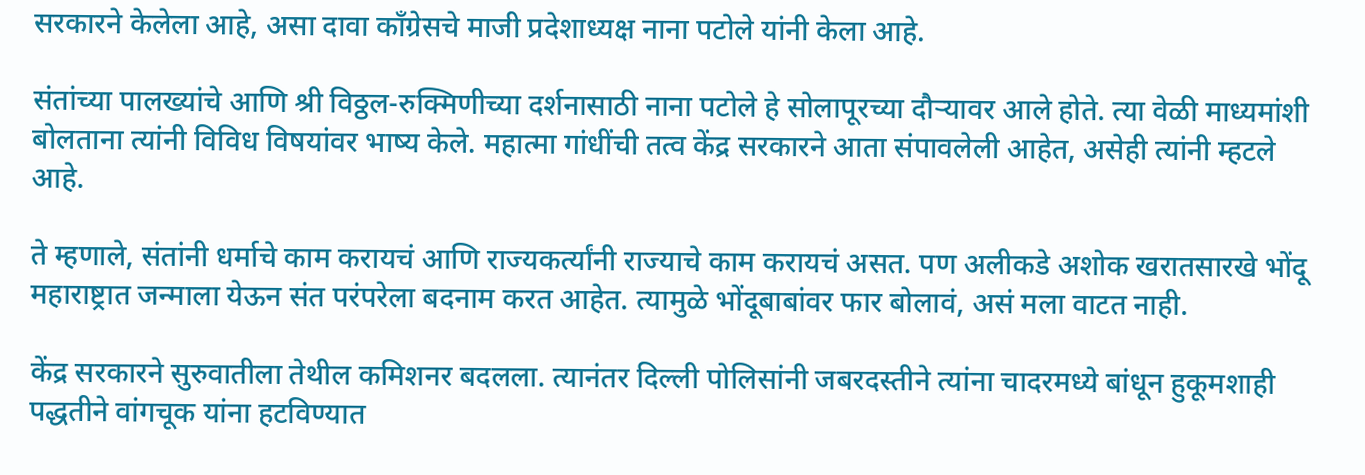सरकारने केलेला आहे, असा दावा काँग्रेसचे माजी प्रदेशाध्यक्ष नाना पटोले यांनी केला आहे.

संतांच्या पालख्यांचे आणि श्री विठ्ठल-रुक्मिणीच्या दर्शनासाठी नाना पटोले हे सोलापूरच्या दौऱ्यावर आले होते. त्या वेळी माध्यमांशी बोलताना त्यांनी विविध विषयांवर भाष्य केले. महात्मा गांधींची तत्व केंद्र सरकारने आता संपावलेली आहेत, असेही त्यांनी म्हटले आहे.

ते म्हणाले, संतांनी धर्माचे काम करायचं आणि राज्यकर्त्यांनी राज्याचे काम करायचं असत. पण अलीकडे अशोक खरातसारखे भोंदू महाराष्ट्रात जन्माला येऊन संत परंपरेला बदनाम करत आहेत. त्यामुळे भोंदूबाबांवर फार बोलावं, असं मला वाटत नाही.

केंद्र सरकारने सुरुवातीला तेथील कमिशनर बदलला. त्यानंतर दिल्ली पोलिसांनी जबरदस्तीने त्यांना चादरमध्ये बांधून हुकूमशाही पद्धतीने वांगचूक यांना हटविण्यात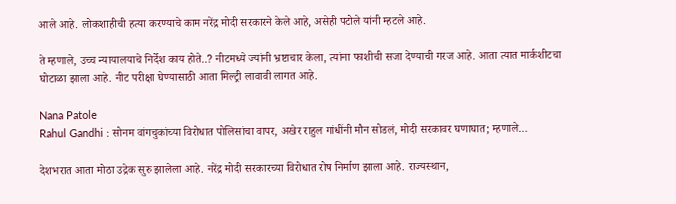आले आहे. लोकशाहीची हत्या करण्याचे काम नरेंद्र मोदी सरकारने केले आहे, असेही पटोले यांनी म्हटले आहे.

ते म्हणाले, उच्च न्यायालयाचे निर्देश काय होते..? नीटमध्ये ज्यांनी भ्रष्टाचार केला, त्यांना फाशीची सजा देण्याची गरज आहे. आता त्यात मार्कशीटचा घोटाळा झाला आहे. नीट परीक्षा घेण्यासाठी आता मिल्ट्री लावावी लागत आहे.

Nana Patole
Rahul Gandhi : सोनम वांगचुकांच्या विरोधात पोलिसांचा वापर, अखेर राहुल गांधींनी मौन सोडलं, मोदी सरकावर घणाघात; म्हणाले…

देशभरात आता मोठा उद्रेक सुरु झालेला आहे. नरेंद्र मोदी सरकारच्या विरोधात रोष निर्माण झाला आहे. राज्यस्थान,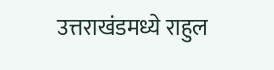उत्तराखंडमध्ये राहुल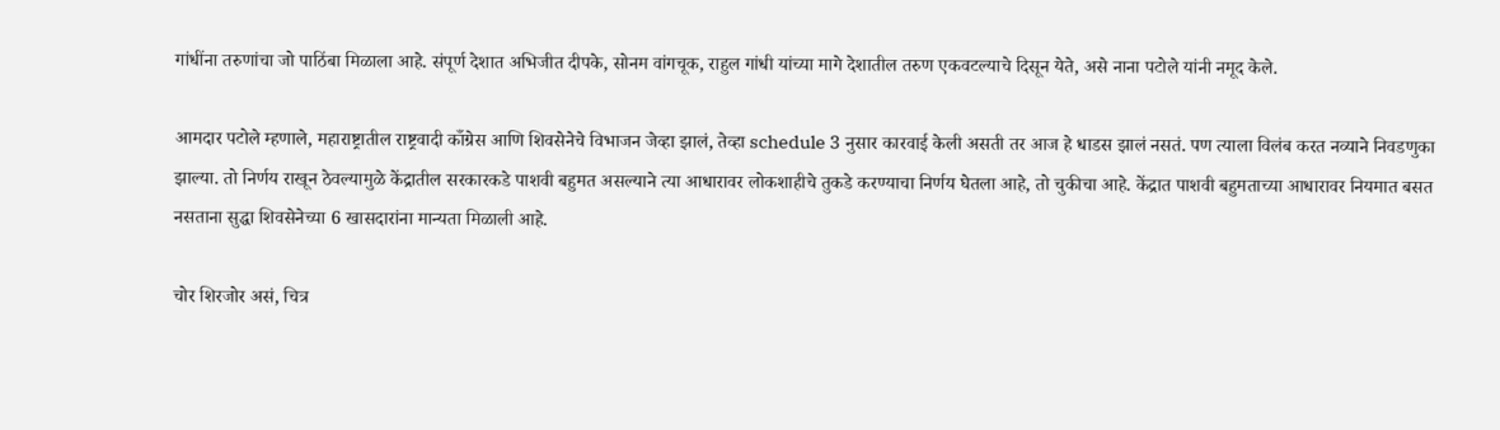गांधींना तरुणांचा जो पाठिंबा मिळाला आहे. संपूर्ण देशात अभिजीत दीपके, सोनम वांगचूक, राहुल गांधी यांच्या मागे देशातील तरुण एकवटल्याचे दिसून येते, असे नाना पटोले यांनी नमूद केले.

आमदार पटोले म्हणाले, महाराष्ट्रातील राष्ट्रवादी काँग्रेस आणि शिवसेनेचे विभाजन जेव्हा झालं, तेव्हा schedule 3 नुसार कारवाई केली असती तर आज हे धाडस झालं नसतं. पण त्याला विलंब करत नव्याने निवडणुका झाल्या. तो निर्णय राखून ठेवल्यामुळे केंद्रातील सरकारकडे पाशवी बहुमत असल्याने त्या आधारावर लोकशाहीचे तुकडे करण्याचा निर्णय घेतला आहे, तो चुकीचा आहे. केंद्रात पाशवी बहुमताच्या आधारावर नियमात बसत नसताना सुद्धा शिवसेनेच्या 6 खासदारांना मान्यता मिळाली आहे.

चोर शिरजोर असं, चित्र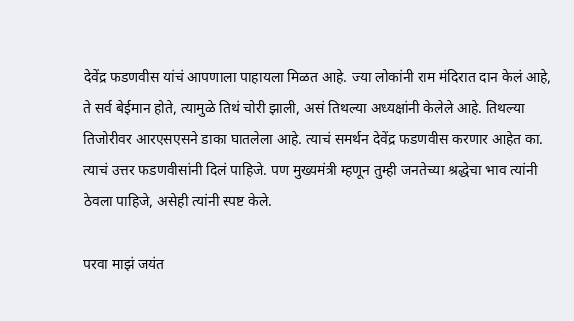देवेंद्र फडणवीस यांचं आपणाला पाहायला मिळत आहे. ज्या लोकांनी राम मंदिरात दान केलं आहे, ते सर्व बेईमान होते, त्यामुळे तिथं चोरी झाली, असं तिथल्या अध्यक्षांनी केलेले आहे. तिथल्या तिजोरीवर आरएसएसने डाका घातलेला आहे. त्याचं समर्थन देवेंद्र फडणवीस करणार आहेत का. त्याचं उत्तर फडणवीसांनी दिलं पाहिजे. पण मुख्यमंत्री म्हणून तुम्ही जनतेच्या श्रद्धेचा भाव त्यांनी ठेवला पाहिजे, असेही त्यांनी स्पष्ट केले.

परवा माझं जयंत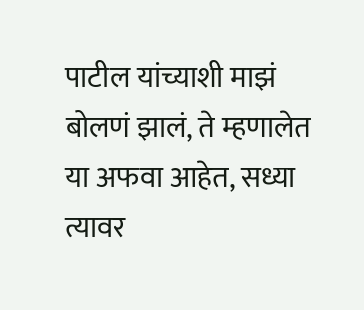पाटील यांच्याशी माझं बोलणं झालं, ते म्हणालेत या अफवा आहेत, सध्या त्यावर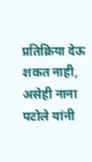प्रतिक्रिया देऊ शकत नाही, असेही नाना पटोले यांनी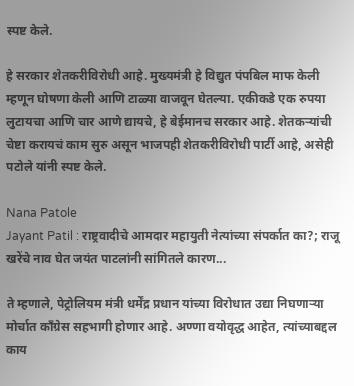स्पष्ट केले.

हे सरकार शेतकरीविरोधी आहे. मुख्यमंत्री हे विद्युत पंपबिल माफ केली म्हणून घोषणा केली आणि टाळ्या वाजवून घेतल्या. एकीकडे एक रुपया लुटायचा आणि चार आणे द्यायचे, हे बेईमानच सरकार आहे. शेतकऱ्यांची चेष्टा करायचं काम सुरु असून भाजपही शेतकरीविरोधी पार्टी आहे, असेही पटोले यांनी स्पष्ट केले.

Nana Patole
Jayant Patil : राष्ट्रवादीचे आमदार महायुती नेत्यांच्या संपर्कात का?; राजू खरेंचे नाव घेत जयंत पाटलांनी सांगितले कारण...

ते म्हणाले, पेट्रोलियम मंत्री धर्मेंद्र प्रधान यांच्या विरोधात उद्या निघणाऱ्या मोर्चात काँग्रेस सहभागी होणार आहे. अण्णा वयोवृद्ध आहेत, त्यांच्याबद्दल काय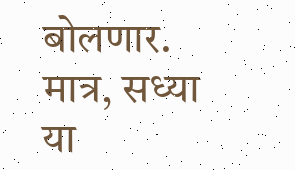बोलणार. मात्र, सध्या या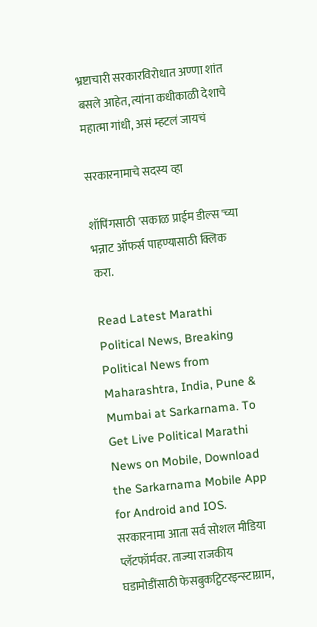भ्रष्टाचारी सरकारविरोधात अण्णा शांत बसले आहेत, त्यांना कधीकाळी देशाचे महात्मा गांधी, असं म्हटलं जायचं

सरकारनामाचे सदस्य व्हा

शॉपिंगसाठी 'सकाळ प्राईम डील्स'च्या भन्नाट ऑफर्स पाहण्यासाठी क्लिक करा.

Read Latest Marathi Political News, Breaking Political News from Maharashtra, India, Pune & Mumbai at Sarkarnama. To Get Live Political Marathi News on Mobile, Download the Sarkarnama Mobile App for Android and IOS. सरकारनामा आता सर्व सोशल मीडिया प्लॅटफॉर्मवर. ताज्या राजकीय घडामोडींसाठी फेसबुकट्विटरइन्स्टाग्राम,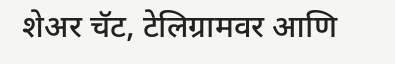शेअर चॅट, टेलिग्रामवर आणि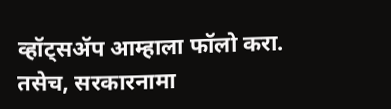व्हॉट्सॲप आम्हाला फॉलो करा. तसेच, सरकारनामा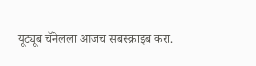यूट्यूब चॅनेलला आजच सबस्क्राइब करा.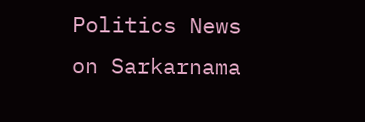Politics News on Sarkarnama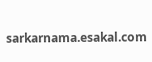sarkarnama.esakal.com